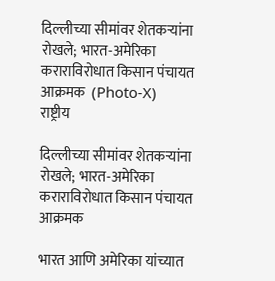दिल्लीच्या सीमांवर शेतकऱ्यांना रोखले; भारत-अमेरिका कराराविरोधात किसान पंचायत आक्रमक  (Photo-X)
राष्ट्रीय

दिल्लीच्या सीमांवर शेतकऱ्यांना रोखले; भारत-अमेरिका कराराविरोधात किसान पंचायत आक्रमक

भारत आणि अमेरिका यांच्यात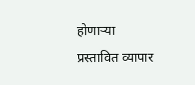होणाऱ्या प्रस्तावित व्यापार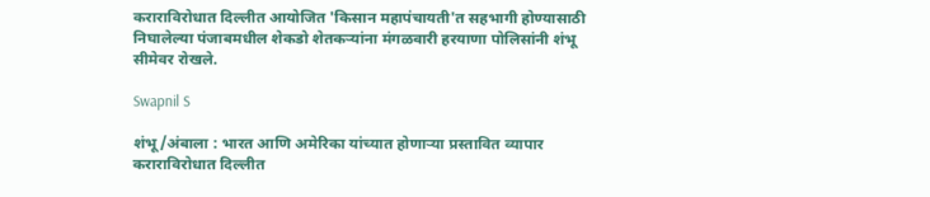कराराविरोधात दिल्लीत आयोजित 'किसान महापंचायती'त सहभागी होण्यासाठी निघालेल्या पंजाबमधील शेकडो शेतकऱ्यांना मंगळवारी हरयाणा पोलिसांनी शंभू सीमेवर रोखले.

Swapnil S

शंभू/अंबाला : भारत आणि अमेरिका यांच्यात होणाऱ्या प्रस्तावित व्यापार कराराविरोधात दिल्लीत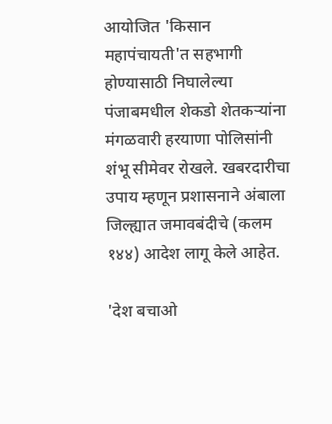आयोजित 'किसान महापंचायती'त सहभागी होण्यासाठी निघालेल्या पंजाबमधील शेकडो शेतकऱ्यांना मंगळवारी हरयाणा पोलिसांनी शंभू सीमेवर रोखले. खबरदारीचा उपाय म्हणून प्रशासनाने अंबाला जिल्ह्यात जमावबंदीचे (कलम १४४) आदेश लागू केले आहेत.

'देश बचाओ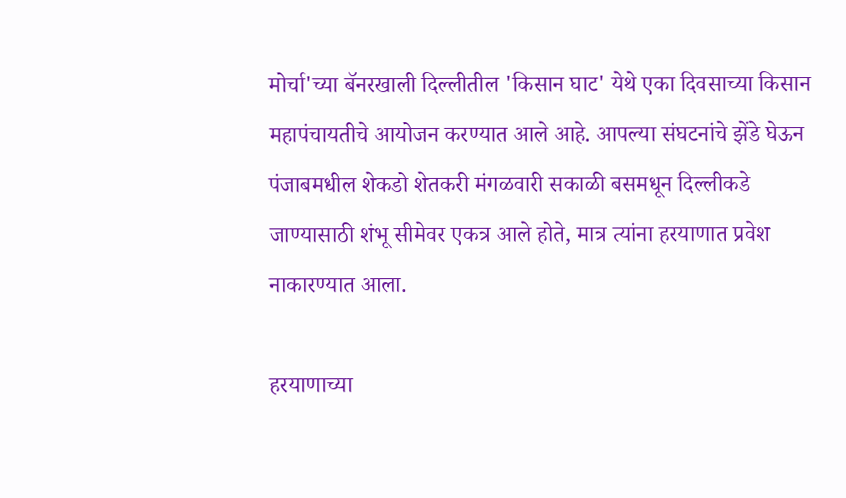मोर्चा'च्या बॅनरखाली दिल्लीतील 'किसान घाट' येथे एका दिवसाच्या किसान महापंचायतीचे आयोजन करण्यात आले आहे. आपल्या संघटनांचे झेंडे घेऊन पंजाबमधील शेकडो शेतकरी मंगळवारी सकाळी बसमधून दिल्लीकडे जाण्यासाठी शंभू सीमेवर एकत्र आले होते, मात्र त्यांना हरयाणात प्रवेश नाकारण्यात आला.

हरयाणाच्या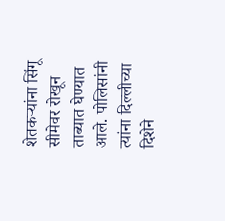शेतकऱ्यांना सिंगू सीमेवर रोखून ताब्यात घेण्यात आले. पोलिसांनी त्यांना दिल्लीच्या दिशेने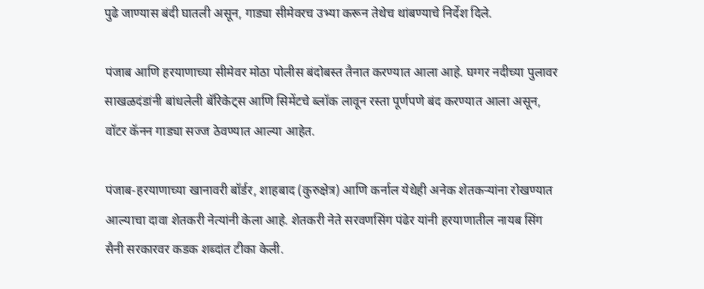पुढे जाण्यास बंदी घातली असून, गाड्या सीमेवरच उभ्या करून तेथेच थांबण्याचे निर्देश दिले.

पंजाब आणि हरयाणाच्या सीमेवर मोठा पोलीस बंदोबस्त तैनात करण्यात आला आहे. घग्गर नदीच्या पुलावर साखळदंडांनी बांधलेली बॅरिकेट्स आणि सिमेंटचे ब्लॉक लावून रस्ता पूर्णपणे बंद करण्यात आला असून, वॉटर कॅनन गाड्या सज्ज ठेवण्यात आल्या आहेत.

पंजाब-हरयाणाच्या खानावरी बॉर्डर, शाहबाद (कुरुक्षेत्र) आणि कर्नाल येथेही अनेक शेतकऱ्यांना रोखण्यात आल्याचा दावा शेतकरी नेत्यांनी केला आहे. शेतकरी नेते सरवणसिंग पंढेर यांनी हरयाणातील नायब सिंग सैनी सरकारवर कडक शब्दांत टीका केली.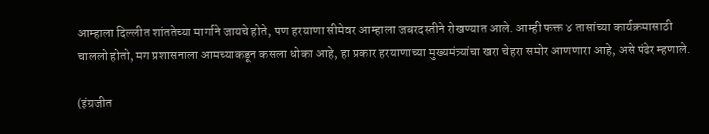आम्हाला दिल्लीत शांततेच्या मार्गाने जायचे होते, पण हरयाणा सीमेवर आम्हाला जबरदस्तीने रोखण्यात आले. आम्ही फक्त ४ तासांच्या कार्यक्रमासाठी चाललो होतो, मग प्रशासनाला आमच्याकडून कसला धोका आहे, हा प्रकार हरयाणाच्या मुख्यमंत्र्यांचा खरा चेहरा समोर आणणारा आहे, असे पंढेर म्हणाले.

(इंग्रजीत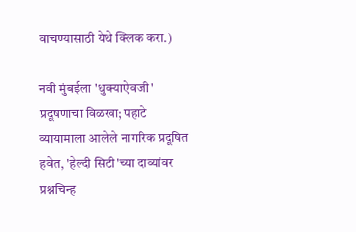वाचण्यासाठी येथे क्लिक करा.)

नवी मुंबईला 'धुक्याऐवजी' प्रदूषणाचा विळखा; पहाटे व्यायामाला आलेले नागरिक प्रदूषित हवेत, 'हेल्दी सिटी'च्या दाव्यांवर प्रश्नचिन्ह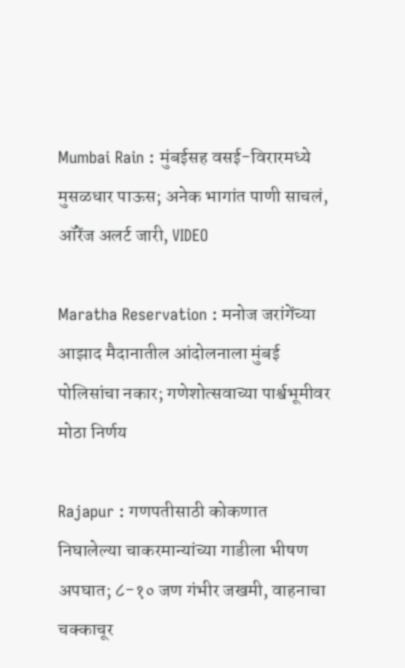Mumbai Rain : मुंबईसह वसई-विरारमध्ये मुसळधार पाऊस; अनेक भागांत पाणी साचलं, ऑरेंज अलर्ट जारी, VIDEO

Maratha Reservation : मनोज जरांगेंच्या आझाद मैदानातील आंदोलनाला मुंबई पोलिसांचा नकार; गणेशोत्सवाच्या पार्श्वभूमीवर मोठा निर्णय

Rajapur : गणपतीसाठी कोकणात निघालेल्या चाकरमान्यांच्या गाडीला भीषण अपघात; ८-१० जण गंभीर जखमी, वाहनाचा चक्काचूर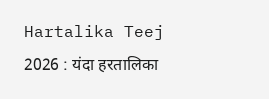Hartalika Teej 2026 : यंदा हरतालिका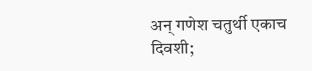अन् गणेश चतुर्थी एकाच दिवशी;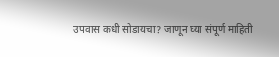उपवास कधी सोडायचा? जाणून घ्या संपूर्ण माहिती